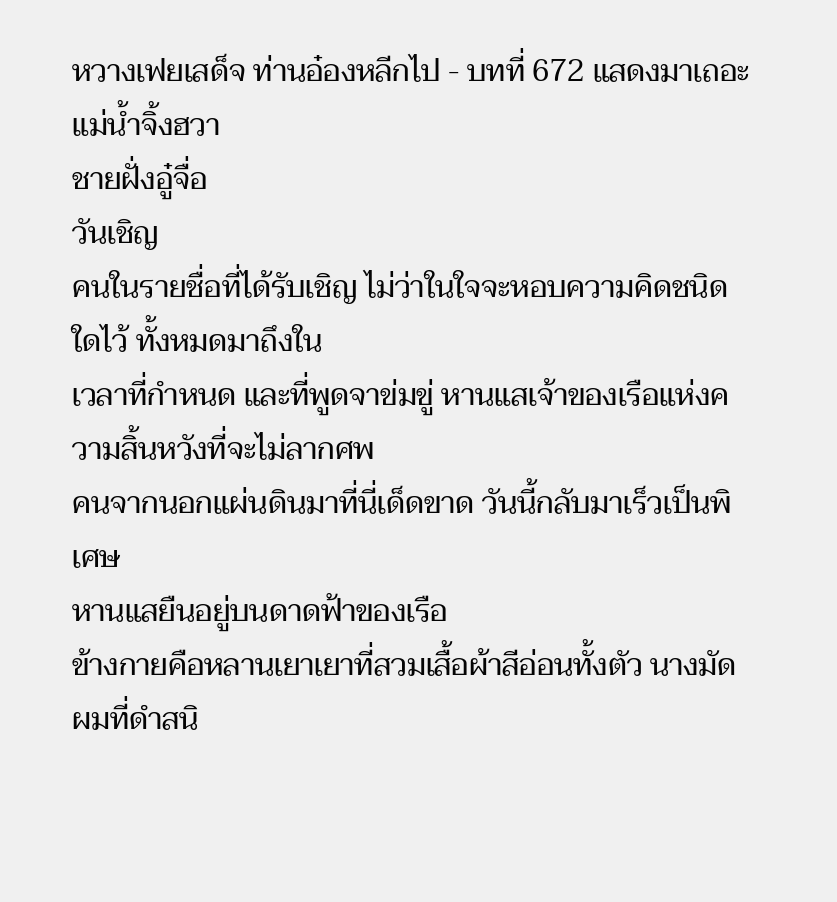หวางเฟยเสด็จ ท่านอ๋องหลีกไป - บทที่ 672 แสดงมาเถอะ
แม่นํ้าจิ้งฮวา
ชายฝั่งอู๋จื่อ
วันเชิญ
คนในรายชื่อที่ได้รับเชิญ ไม่ว่าในใจจะหอบความคิดชนิดใดไว้ ทั้งหมดมาถึงใน
เวลาที่กำหนด และที่พูดจาข่มขู่ หานแสเจ้าของเรือแห่งความสิ้นหวังที่จะไม่ลากศพ
คนจากนอกแผ่นดินมาที่นี่เด็ดขาด วันนี้กลับมาเร็วเป็นพิเศษ
หานแสยืนอยู่บนดาดฟ้าของเรือ
ข้างกายคือหลานเยาเยาที่สวมเสื้อผ้าสีอ่อนทั้งตัว นางมัดผมที่ดำสนิ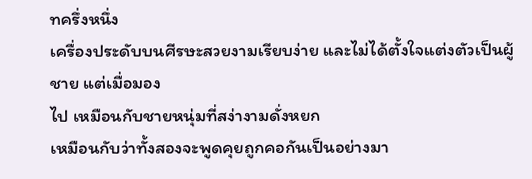ทครึ่งหนึ่ง
เครื่องประดับบนศีรษะสวยงามเรียบง่าย และไม่ได้ตั้งใจแต่งตัวเป็นผู้ชาย แต่เมื่อมอง
ไป เหมือนกับชายหนุ่มที่สง่างามดั่งหยก
เหมือนกับว่าทั้งสองจะพูดคุยถูกคอกันเป็นอย่างมา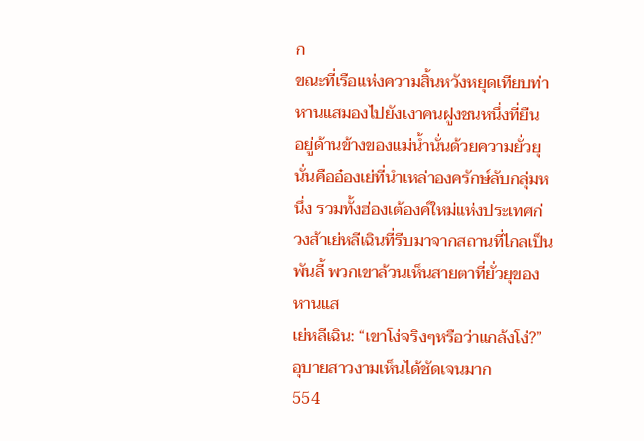ก
ขณะที่เรือแห่งความสิ้นหวังหยุดเทียบท่า หานแสมองไปยังเงาคนฝูงชนหนึ่งที่ยืน
อยู่ด้านข้างของแม่นํ้านั่นด้วยความยั่วยุ
นั่นคืออ๋องเย่ที่นำเหล่าองครักษ์ลับกลุ่มหนึ่ง รวมทั้งฮ่องเต้องค์ใหม่แห่งประเทศก่
วงส้าเย่หลีเฉินที่รีบมาจากสถานที่ไกลเป็นพันลี้ พวกเขาล้วนเห็นสายตาที่ยั่วยุของ
หานแส
เย่หลีเฉิน: “เขาโง่จริงๆหรือว่าแกล้งโง่?”
อุบายสาวงามเห็นได้ชัดเจนมาก
554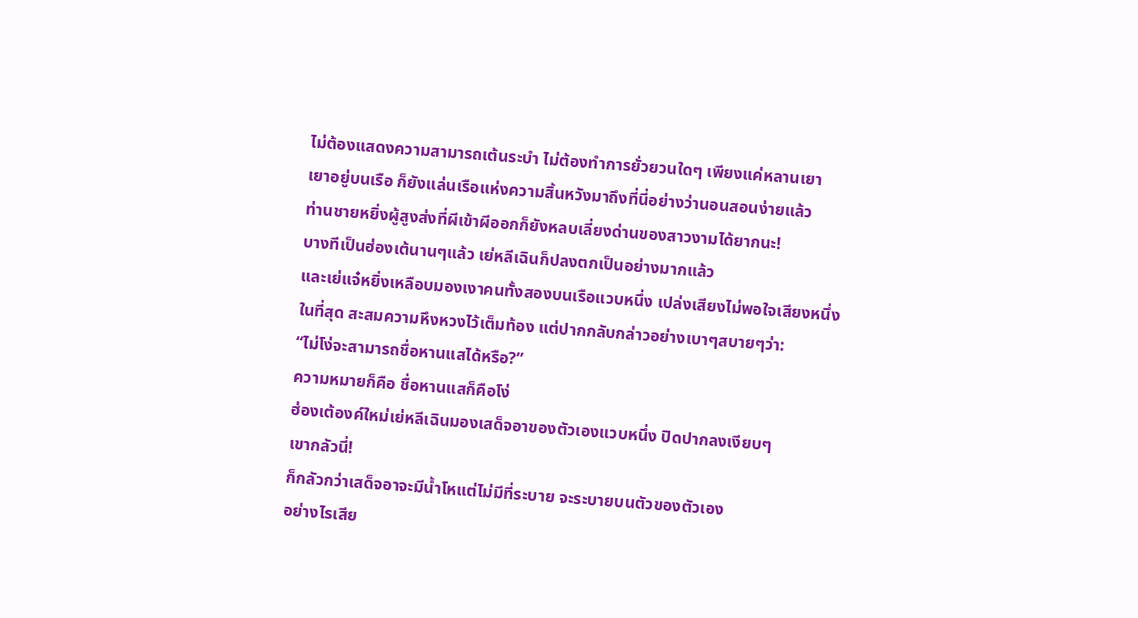ไม่ต้องแสดงความสามารถเต้นระบำ ไม่ต้องทำการยั่วยวนใดๆ เพียงแค่หลานเยา
เยาอยู่บนเรือ ก็ยังแล่นเรือแห่งความสิ้นหวังมาถึงที่นี่อย่างว่านอนสอนง่ายแล้ว
ท่านชายหยิ่งผู้สูงส่งที่ผีเข้าผีออกก็ยังหลบเลี่ยงด่านของสาวงามได้ยากนะ!
บางทีเป็นฮ่องเต้นานๆแล้ว เย่หลีเฉินก็ปลงตกเป็นอย่างมากแล้ว
และเย่แจ๋หยิ่งเหลือบมองเงาคนทั้งสองบนเรือแวบหนึ่ง เปล่งเสียงไม่พอใจเสียงหนึ่ง
ในที่สุด สะสมความหึงหวงไว้เต็มท้อง แต่ปากกลับกล่าวอย่างเบาๆสบายๆว่า:
“ไม่โง่จะสามารถชื่อหานแสได้หรือ?”
ความหมายก็คือ ชื่อหานแสก็คือโง่
ฮ่องเต้องค์ใหม่เย่หลีเฉินมองเสด็จอาของตัวเองแวบหนึ่ง ปิดปากลงเงียบๆ
เขากลัวนี่!
ก็กลัวกว่าเสด็จอาจะมีนํ้าโหแต่ไม่มีที่ระบาย จะระบายบนตัวของตัวเอง
อย่างไรเสีย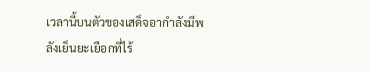เวลานี้บนตัวของเสด็จอากำลังมีพลังเย็นยะเยือกที่ไร้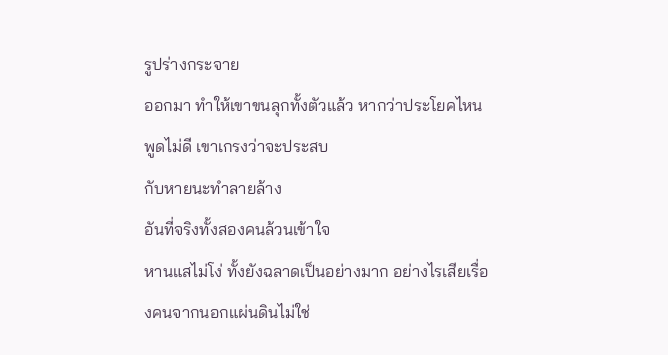รูปร่างกระจาย
ออกมา ทำให้เขาขนลุกทั้งตัวแล้ว หากว่าประโยคไหนพูดไม่ดี เขาเกรงว่าจะประสบ
กับหายนะทำลายล้าง
อันที่จริงทั้งสองคนล้วนเข้าใจ
หานแสไม่โง่ ทั้งยังฉลาดเป็นอย่างมาก อย่างไรเสียเรื่องคนจากนอกแผ่นดินไม่ใช่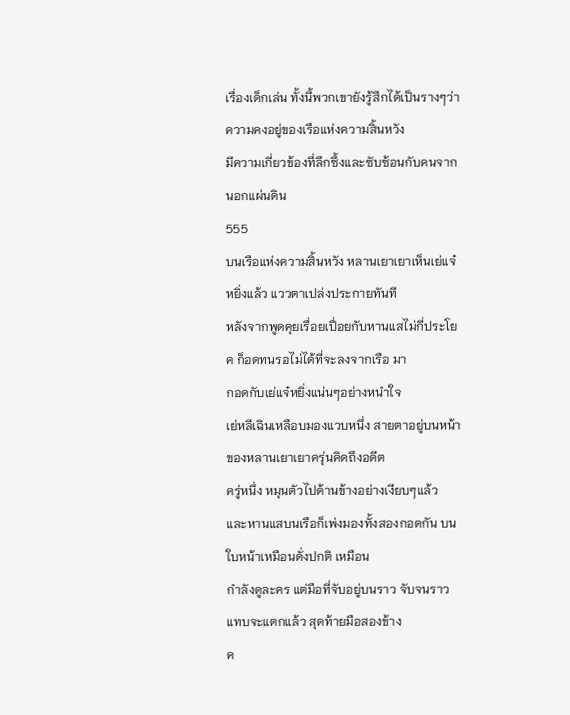เรื่องเด็กเล่น ทั้งนี้พวกเขายังรู้สึกได้เป็นรางๆว่า ความคงอยู่ของเรือแห่งความสิ้นหวัง
มีความเกี่ยวข้องที่ลึกซึ้งและซับซ้อนกับคนจากนอกแผ่นดิน
555
บนเรือแห่งความสิ้นหวัง หลานเยาเยาเห็นเย่แจ๋หยิ่งแล้ว แววตาเปล่งประกายทันที
หลังจากพูดคุยเรื่อยเปื่อยกับหานแสไม่กี่ประโยค ก็อดทนรอไม่ได้ที่จะลงจากเรือ มา
กอดกับเย่แจ๋หยิ่งแน่นๆอย่างหนำใจ
เย่หลีเฉินเหลือบมองแวบหนึ่ง สายตาอยู่บนหน้าของหลานเยาเยาครุ่นคิดถึงอดีต
ครู่หนึ่ง หมุนตัวไปด้านข้างอย่างเงียบๆแล้ว
และหานแสบนเรือก็เพ่งมองทั้งสองกอดกัน บนใบหน้าเหมือนดั่งปกติ เหมือน
กำลังดูละคร แต่มือที่จับอยู่บนราว จับจนราวแทบจะแตกแล้ว สุดท้ายมือสองข้าง
ค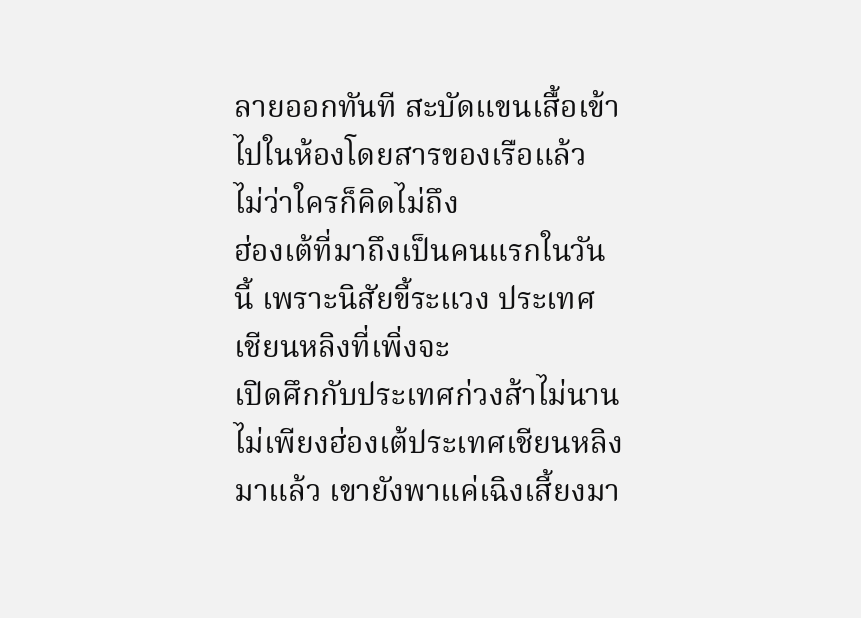ลายออกทันที สะบัดแขนเสื้อเข้าไปในห้องโดยสารของเรือแล้ว
ไม่ว่าใครก็คิดไม่ถึง
ฮ่องเต้ที่มาถึงเป็นคนแรกในวันนี้ เพราะนิสัยขี้ระแวง ประเทศเชียนหลิงที่เพิ่งจะ
เปิดศึกกับประเทศก่วงส้าไม่นาน
ไม่เพียงฮ่องเต้ประเทศเชียนหลิงมาแล้ว เขายังพาแค่เฉิงเสี้ยงมา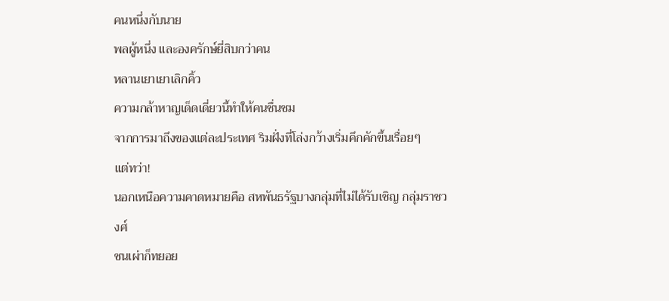คนหนึ่งกับนาย
พลผู้หนึ่ง และองครักษ์ยี่สิบกว่าคน
หลานเยาเยาเลิกคิ้ว
ความกล้าหาญเด็ดเดี่ยวนี้ทำให้คนชื่นชม
จากการมาถึงของแต่ละประเทศ ริมฝั่งที่โล่งกว้างเริ่มคึกคักขึ้นเรื่อยๆ
แต่ทว่า!
นอกเหนือความคาดหมายคือ สหพันธรัฐบางกลุ่มที่ไม่ได้รับเชิญ กลุ่มราชวงศ์
ชนเผ่าก็ทยอย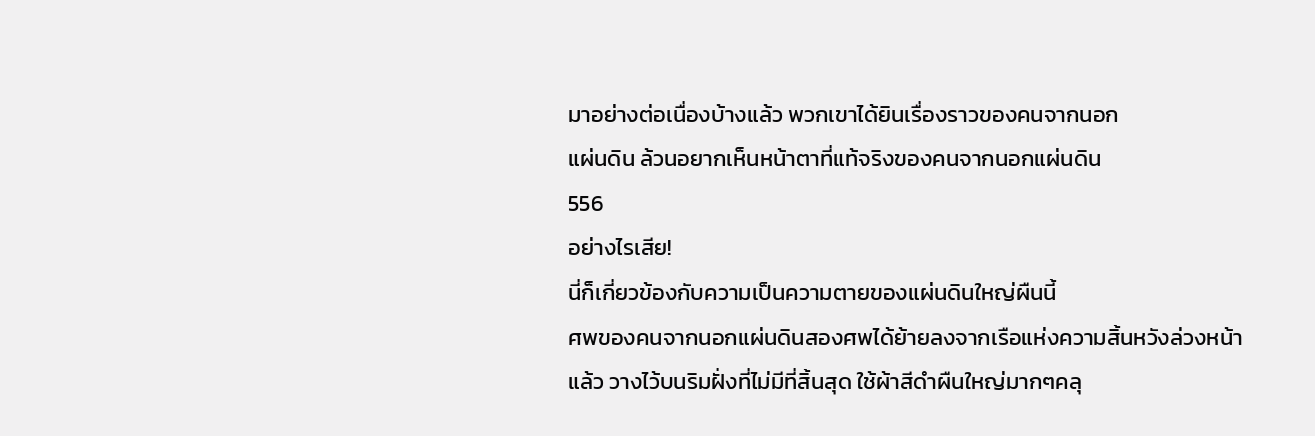มาอย่างต่อเนื่องบ้างแล้ว พวกเขาได้ยินเรื่องราวของคนจากนอก
แผ่นดิน ล้วนอยากเห็นหน้าตาที่แท้จริงของคนจากนอกแผ่นดิน
556
อย่างไรเสีย!
นี่ก็เกี่ยวข้องกับความเป็นความตายของแผ่นดินใหญ่ผืนนี้
ศพของคนจากนอกแผ่นดินสองศพได้ย้ายลงจากเรือแห่งความสิ้นหวังล่วงหน้า
แล้ว วางไว้บนริมฝั่งที่ไม่มีที่สิ้นสุด ใช้ผ้าสีดำผืนใหญ่มากๆคลุ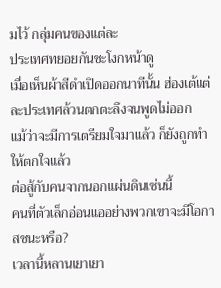มไว้ กลุ่มคนของแต่ละ
ประเทศทยอยกันชะโงกหน้าดู
เมื่อเห็นผ้าสีดำเปิดออกนาทีนั้น ฮ่องเต้แต่ละประเทศล้วนตกตะลึงจนพูดไม่ออก
แม้ว่าจะมีการเตรียมใจมาแล้ว ก็ยังถูกทำให้ตกใจแล้ว
ต่อสู้กับคนจากนอกแผ่นดินเช่นนี้
คนที่ตัวเล็กอ่อนแออย่างพวกเขาจะมีโอกาสชนะหรือ?
เวลานี้หลานเยาเยา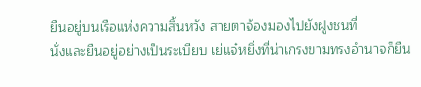ยืนอยู่บนเรือแห่งความสิ้นหวัง สายตาจ้องมองไปยังฝูงชนที่
นั่งและยืนอยู่อย่างเป็นระเบียบ เย่แจ๋หยิ่งที่น่าเกรงขามทรงอำนาจก็ยืน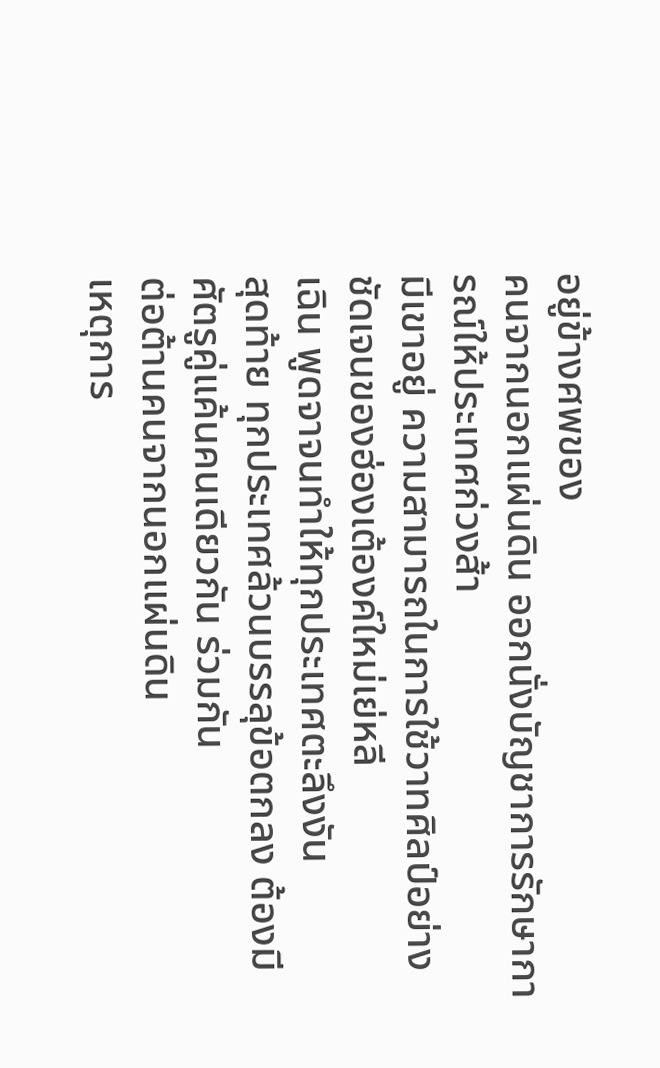อยู่ข้างศพของ
คนจากนอกแผ่นดิน ออกนั่งบัญชาการรักษาการณ์ให้ประเทศก่วงส้า
มีเขาอยู่ ความสามารถในการใช้วาทศิลป์อย่างชัดเจนของฮ่องเต้องค์ใหม่เย่หลี
เฉิน พูดจาจนทำให้ทุกประเทศตะลึงงัน
สุดท้าย ทุกประเทศล้วนบรรลุข้อตกลง ต้องมีศัตรูคู่แค้นคนเดียวกัน ร่วมกัน
ต่อต้านคนจากนอกแผ่นดิน
เหตุการ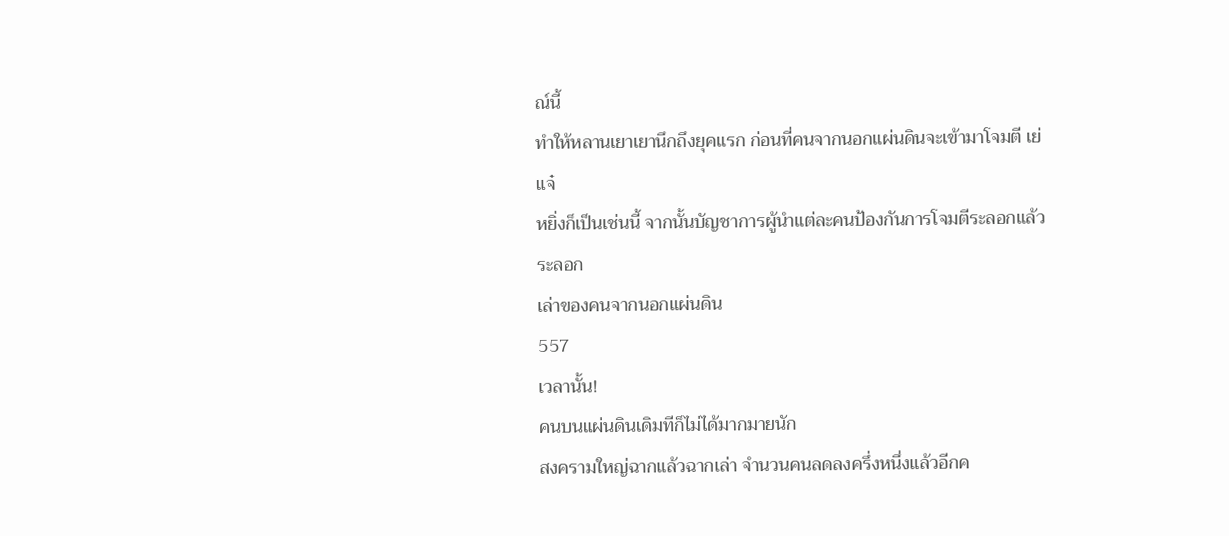ณ์นี้
ทำให้หลานเยาเยานึกถึงยุคแรก ก่อนที่คนจากนอกแผ่นดินจะเข้ามาโจมตี เย่แจ๋
หยิ่งก็เป็นเช่นนี้ จากนั้นบัญชาการผู้นำแต่ละคนป้องกันการโจมตีระลอกแล้วระลอก
เล่าของคนจากนอกแผ่นดิน
557
เวลานั้น!
คนบนแผ่นดินเดิมทีก็ไม่ได้มากมายนัก
สงครามใหญ่ฉากแล้วฉากเล่า จำนวนคนลดลงครึ่งหนึ่งแล้วอีกค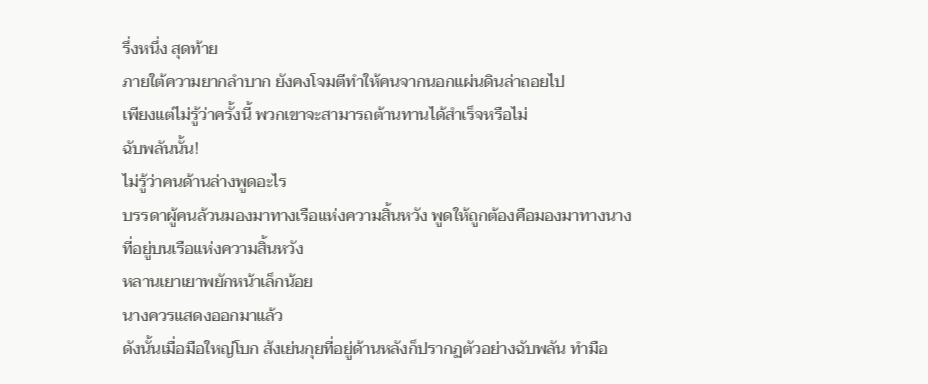รึ่งหนึ่ง สุดท้าย
ภายใต้ความยากลำบาก ยังคงโจมตีทำให้คนจากนอกแผ่นดินล่าถอยไป
เพียงแต่ไม่รู้ว่าครั้งนี้ พวกเขาจะสามารถต้านทานได้สำเร็จหรือไม่
ฉับพลันนั้น!
ไม่รู้ว่าคนด้านล่างพูดอะไร
บรรดาผู้คนล้วนมองมาทางเรือแห่งความสิ้นหวัง พูดให้ถูกต้องคือมองมาทางนาง
ที่อยู่บนเรือแห่งความสิ้นหวัง
หลานเยาเยาพยักหน้าเล็กน้อย
นางควรแสดงออกมาแล้ว
ดังนั้นเมื่อมือใหญ่โบก ส้งเย่นกุยที่อยู่ด้านหลังก็ปรากฏตัวอย่างฉับพลัน ทำมือ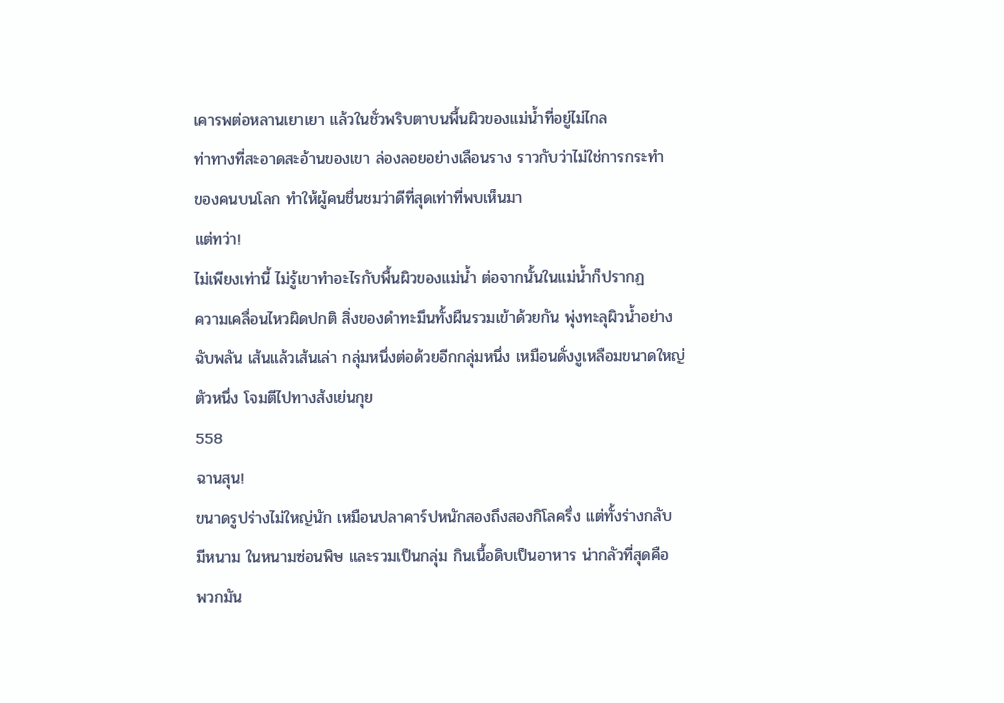เคารพต่อหลานเยาเยา แล้วในชั่วพริบตาบนพื้นผิวของแม่นํ้าที่อยู่ไม่ไกล
ท่าทางที่สะอาดสะอ้านของเขา ล่องลอยอย่างเลือนราง ราวกับว่าไม่ใช่การกระทำ
ของคนบนโลก ทำให้ผู้คนชื่นชมว่าดีที่สุดเท่าที่พบเห็นมา
แต่ทว่า!
ไม่เพียงเท่านี้ ไม่รู้เขาทำอะไรกับพื้นผิวของแม่นํ้า ต่อจากนั้นในแม่นํ้าก็ปรากฏ
ความเคลื่อนไหวผิดปกติ สิ่งของดำทะมึนทั้งผืนรวมเข้าด้วยกัน พุ่งทะลุผิวนํ้าอย่าง
ฉับพลัน เส้นแล้วเส้นเล่า กลุ่มหนึ่งต่อด้วยอีกกลุ่มหนึ่ง เหมือนดั่งงูเหลือมขนาดใหญ่
ตัวหนึ่ง โจมตีไปทางส้งเย่นกุย
558
ฉานสุน!
ขนาดรูปร่างไม่ใหญ่นัก เหมือนปลาคาร์ปหนักสองถึงสองกิโลครึ่ง แต่ทั้งร่างกลับ
มีหนาม ในหนามซ่อนพิษ และรวมเป็นกลุ่ม กินเนื้อดิบเป็นอาหาร น่ากลัวที่สุดคือ
พวกมัน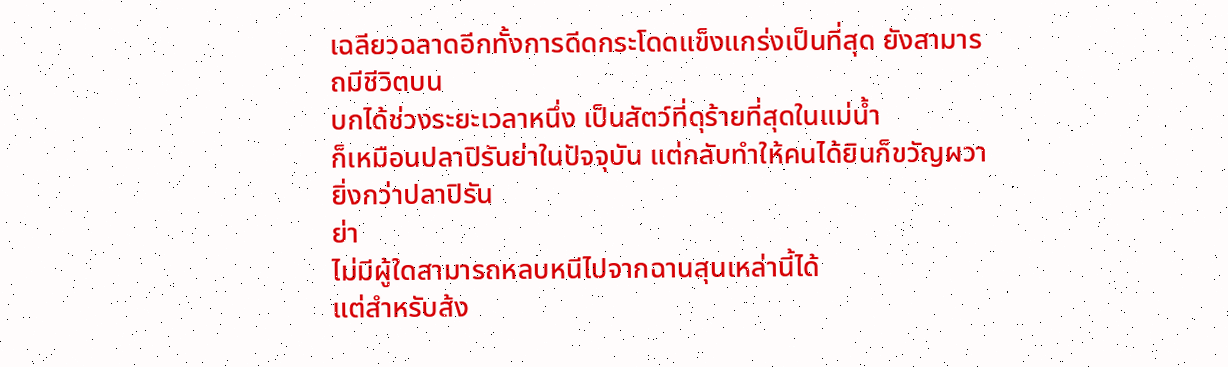เฉลียวฉลาดอีกทั้งการดีดกระโดดแข็งแกร่งเป็นที่สุด ยังสามารถมีชีวิตบน
บกได้ช่วงระยะเวลาหนึ่ง เป็นสัตว์ที่ดุร้ายที่สุดในแม่นํ้า
ก็เหมือนปลาปิรันย่าในปัจจุบัน แต่กลับทำให้คนได้ยินก็ขวัญผวายิ่งกว่าปลาปิรัน
ย่า
ไม่มีผู้ใดสามารถหลบหนีไปจากฉานสุนเหล่านี้ได้
แต่สำหรับส้ง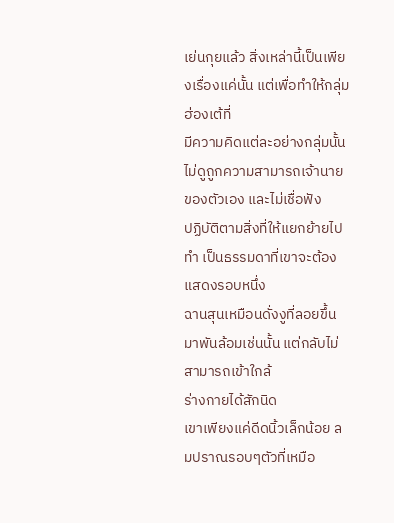เย่นกุยแล้ว สิ่งเหล่านี้เป็นเพียงเรื่องแค่นั้น แต่เพื่อทำให้กลุ่มฮ่องเต้ที่
มีความคิดแต่ละอย่างกลุ่มนั้นไม่ดูถูกความสามารถเจ้านายของตัวเอง และไม่เชื่อฟัง
ปฏิบัติตามสิ่งที่ให้แยกย้ายไปทำ เป็นธรรมดาที่เขาจะต้องแสดงรอบหนึ่ง
ฉานสุนเหมือนดั่งงูที่ลอยขึ้นมาพันล้อมเช่นนั้น แต่กลับไม่สามารถเข้าใกล้
ร่างกายได้สักนิด
เขาเพียงแค่ดีดนิ้วเล็กน้อย ลมปราณรอบๆตัวที่เหมือ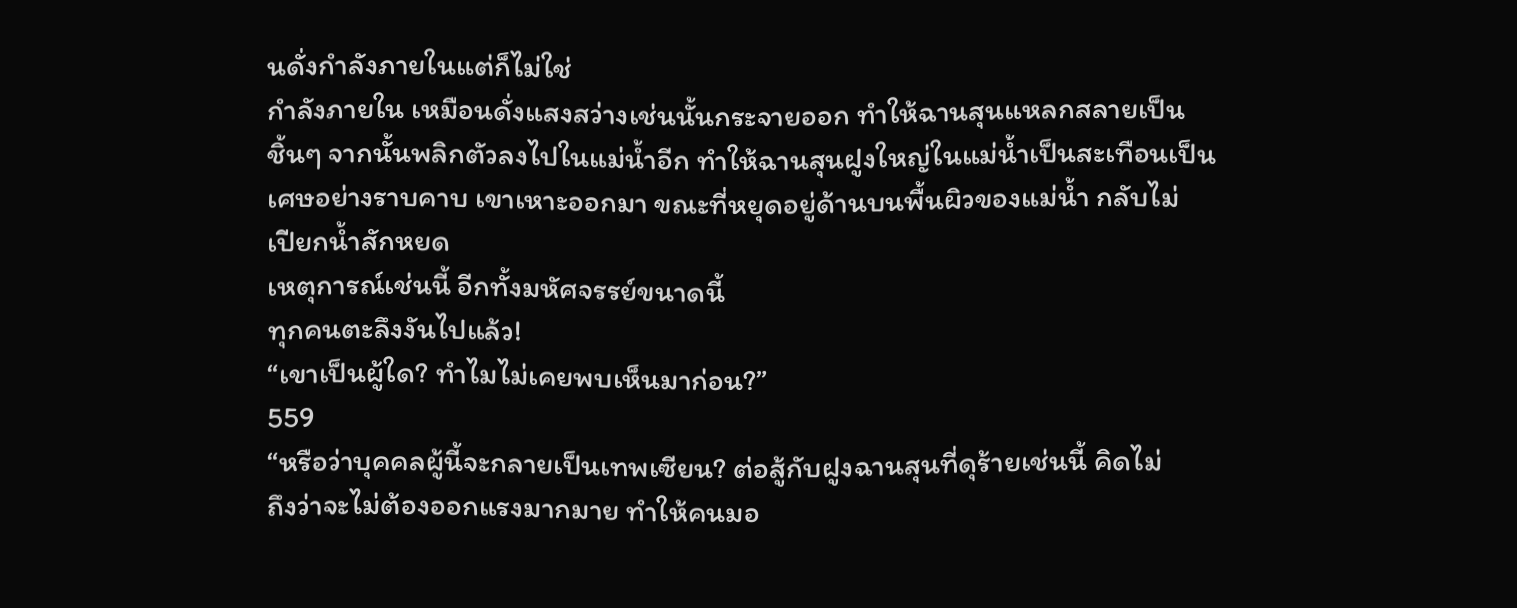นดั่งกำลังภายในแต่ก็ไม่ใช่
กำลังภายใน เหมือนดั่งแสงสว่างเช่นนั้นกระจายออก ทำให้ฉานสุนแหลกสลายเป็น
ชิ้นๆ จากนั้นพลิกตัวลงไปในแม่นํ้าอีก ทำให้ฉานสุนฝูงใหญ่ในแม่นํ้าเป็นสะเทือนเป็น
เศษอย่างราบคาบ เขาเหาะออกมา ขณะที่หยุดอยู่ด้านบนพื้นผิวของแม่นํ้า กลับไม่
เปียกนํ้าสักหยด
เหตุการณ์เช่นนี้ อีกทั้งมหัศจรรย์ขนาดนี้
ทุกคนตะลึงงันไปแล้ว!
“เขาเป็นผู้ใด? ทำไมไม่เคยพบเห็นมาก่อน?”
559
“หรือว่าบุคคลผู้นี้จะกลายเป็นเทพเซียน? ต่อสู้กับฝูงฉานสุนที่ดุร้ายเช่นนี้ คิดไม่
ถึงว่าจะไม่ต้องออกแรงมากมาย ทำให้คนมอ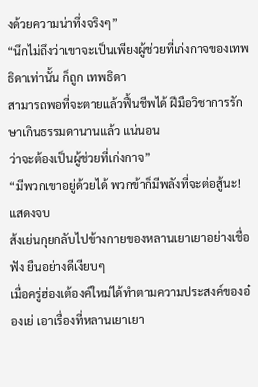งด้วยความน่าทึ่งจริงๆ”
“นึกไม่ถึงว่าเขาจะเป็นเพียงผู้ช่วยที่เก่งกาจของเทพธิดาเท่านั้น ก็ถูก เทพธิดา
สามารถพอที่จะตายแล้วฟื้นชีพได้ ฝีมือวิชาการรักษาเกินธรรมดานานแล้ว แน่นอน
ว่าจะต้องเป็นผู้ช่วยที่เก่งกาจ”
“มีพวกเขาอยู่ด้วยได้ พวกข้าก็มีพลังที่จะต่อสู้นะ!
แสดงจบ
ส้งเย่นกุยกลับไปข้างกายของหลานเยาเยาอย่างเชื่อฟัง ยืนอย่างดีเงียบๆ
เมื่อครู่ฮ่องเต้องค์ใหม่ได้ทำตามความประสงค์ของอ๋องเย่ เอาเรื่องที่หลานเยาเยา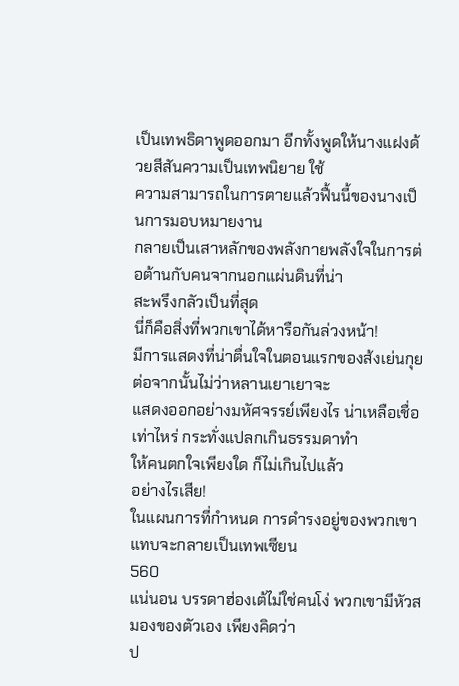เป็นเทพธิดาพูดออกมา อีกทั้งพูดให้นางแฝงด้วยสีสันความเป็นเทพนิยาย ใช้
ความสามารถในการตายแล้วฟื้นนี้ของนางเป็นการมอบหมายงาน
กลายเป็นเสาหลักของพลังกายพลังใจในการต่อต้านกับคนจากนอกแผ่นดินที่น่า
สะพรึงกลัวเป็นที่สุด
นี่ก็คือสิ่งที่พวกเขาได้หารือกันล่วงหน้า!
มีการแสดงที่น่าตื่นใจในตอนแรกของส้งเย่นกุย ต่อจากนั้นไม่ว่าหลานเยาเยาจะ
แสดงออกอย่างมหัศจรรย์เพียงไร น่าเหลือเชื่อเท่าไหร่ กระทั่งแปลกเกินธรรมดาทำ
ให้คนตกใจเพียงใด ก็ไม่เกินไปแล้ว
อย่างไรเสีย!
ในแผนการที่กำหนด การดำรงอยู่ของพวกเขาแทบจะกลายเป็นเทพเซียน
560
แน่นอน บรรดาฮ่องเต้ไม่ใช่คนโง่ พวกเขามีหัวสมองของตัวเอง เพียงคิดว่า
ป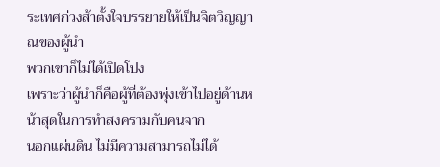ระเทศก่วงส้าตั้งใจบรรยายให้เป็นจิตวิญญาณของผู้นำ
พวกเขาก็ไม่ได้เปิดโปง
เพราะว่าผู้นำก็คือผู้ที่ต้องพุ่งเข้าไปอยู่ด้านหน้าสุดในการทำสงครามกับคนจาก
นอกแผ่นดิน ไม่มีความสามารถไม่ได้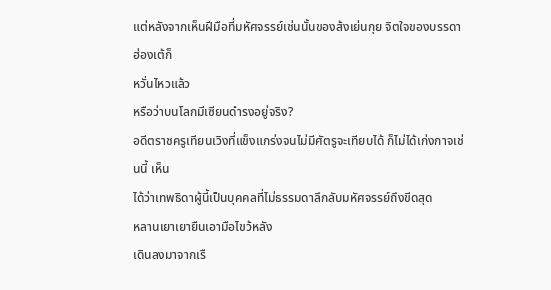แต่หลังจากเห็นฝีมือที่มหัศจรรย์เช่นนั้นของส้งเย่นกุย จิตใจของบรรดาฮ่องเต้ก็
หวั่นไหวแล้ว
หรือว่าบนโลกมีเซียนดำรงอยู่จริง?
อดีตราชครูเทียนเวิงที่แข็งแกร่งจนไม่มีศัตรูจะเทียบได้ ก็ไม่ได้เก่งกาจเช่นนี้ เห็น
ได้ว่าเทพธิดาผู้นี้เป็นบุคคลที่ไม่ธรรมดาลึกลับมหัศจรรย์ถึงขีดสุด
หลานเยาเยายืนเอามือไขว้หลัง
เดินลงมาจากเรื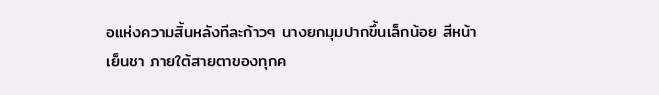อแห่งความสิ้นหลังทีละก้าวๆ นางยกมุมปากขึ้นเล็กน้อย สีหน้า
เย็นชา ภายใต้สายตาของทุกค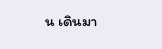น เดินมา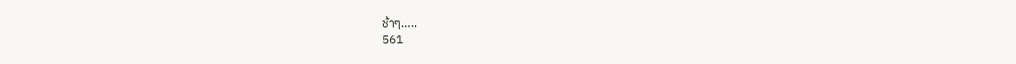ช้าๆ…..
561